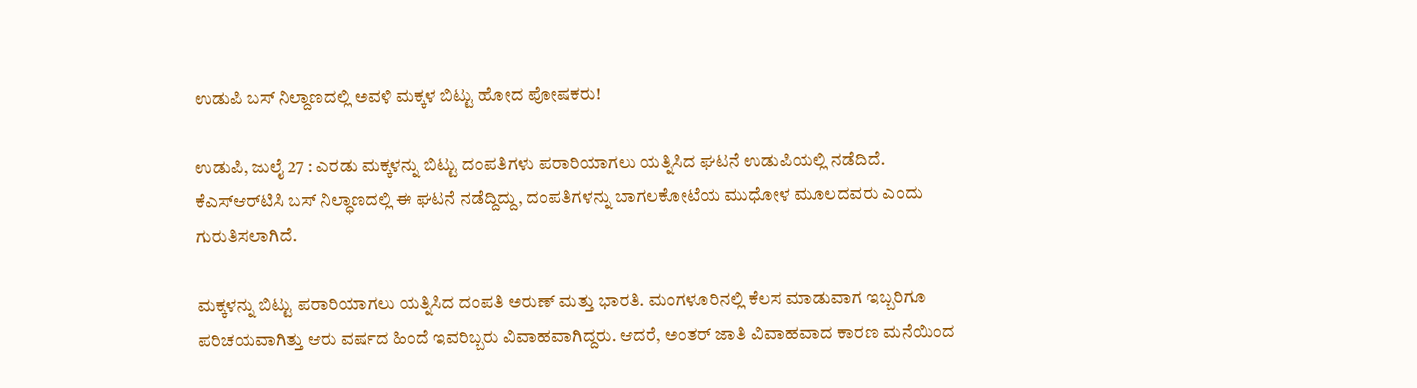ಉಡುಪಿ ಬಸ್ ನಿಲ್ದಾಣದಲ್ಲಿ ಅವಳಿ ಮಕ್ಕಳ ಬಿಟ್ಟು ಹೋದ ಪೋಷಕರು!

ಉಡುಪಿ, ಜುಲೈ 27 : ಎರಡು ಮಕ್ಕಳನ್ನು ಬಿಟ್ಟು ದಂಪತಿಗಳು ಪರಾರಿಯಾಗಲು ಯತ್ನಿಸಿದ ಘಟನೆ ಉಡುಪಿಯಲ್ಲಿ ನಡೆದಿದೆ. ಕೆಎಸ್ಆರ್‌ಟಿಸಿ ಬಸ್ ನಿಲ್ಧಾಣದಲ್ಲಿ ಈ ಘಟನೆ ನಡೆದ್ದಿದ್ದು, ದಂಪತಿಗಳನ್ನು ಬಾಗಲಕೋಟೆಯ ಮುಧೋಳ ಮೂಲದವರು ಎಂದು ಗುರುತಿಸಲಾಗಿದೆ.

ಮಕ್ಕಳನ್ನು ಬಿಟ್ಟು ಪರಾರಿಯಾಗಲು ಯತ್ನಿಸಿದ ದಂಪತಿ ಅರುಣ್ ಮತ್ತು ಭಾರತಿ. ಮಂಗಳೂರಿನಲ್ಲಿ ಕೆಲಸ ಮಾಡುವಾಗ ಇಬ್ಬರಿಗೂ ಪರಿಚಯವಾಗಿತ್ತು ಆರು ವರ್ಷದ ಹಿಂದೆ ಇವರಿಬ್ಬರು ವಿವಾಹವಾಗಿದ್ದರು. ಆದರೆ, ಅಂತರ್ ಜಾತಿ ವಿವಾಹವಾದ ಕಾರಣ ಮನೆಯಿಂದ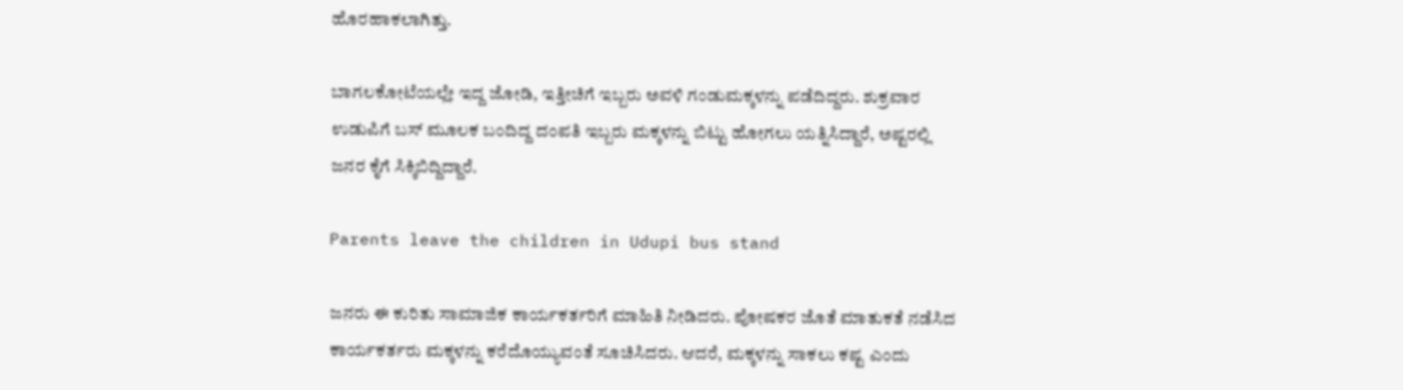ಹೊರಹಾಕಲಾಗಿತ್ತು.

ಬಾಗಲಕೋಟೆಯಲ್ಲೇ ಇದ್ದ ಜೋಡಿ, ಇತ್ತೀಚಿಗೆ ಇಬ್ಬರು ಅವಳಿ ಗಂಡು‌ಮಕ್ಕಳನ್ನು ಪಡೆದಿದ್ದರು. ಶುಕ್ರವಾರ ಉಡುಪಿಗೆ ಬಸ್ ಮೂಲಕ ಬಂದಿದ್ದ ದಂಪತಿ ಇಬ್ಬರು ಮಕ್ಕಳನ್ನು ಬಿಟ್ಟು ಹೋಗಲು ಯತ್ನಿಸಿದ್ದಾರೆ, ಅಷ್ಟರಲ್ಲಿ ಜನರ ಕೈಗೆ ಸಿಕ್ಕಿಬಿದ್ದಿದ್ದಾರೆ.

Parents leave the children in Udupi bus stand

ಜನರು ಈ ಕುರಿತು ಸಾಮಾಜಿಕ ಕಾರ್ಯಕರ್ತರಿಗೆ ಮಾಹಿತಿ ನೀಡಿದರು. ಪೋಷಕರ ಜೊತೆ ಮಾತುಕತೆ ನಡೆಸಿದ ಕಾರ್ಯಕರ್ತರು ಮಕ್ಕಳನ್ನು ಕರೆದೊಯ್ಯುವಂತೆ ಸೂಚಿಸಿದರು. ಆದರೆ, ಮಕ್ಕಳನ್ನು ಸಾಕಲು ಕಷ್ಟ ಎಂದು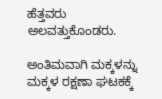ಹೆತ್ತವರು ಅಲವತ್ತುಕೊಂಡರು.

ಅಂತಿಮವಾಗಿ ಮಕ್ಕಳನ್ನು ಮಕ್ಕಳ ರಕ್ಷಣಾ ಘಟಕಕ್ಕೆ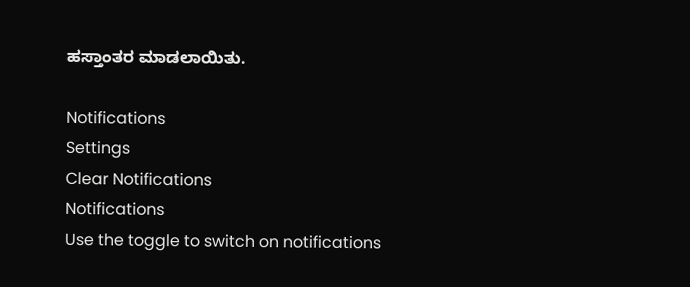ಹಸ್ತಾಂತರ ಮಾಡಲಾಯಿತು.

Notifications
Settings
Clear Notifications
Notifications
Use the toggle to switch on notifications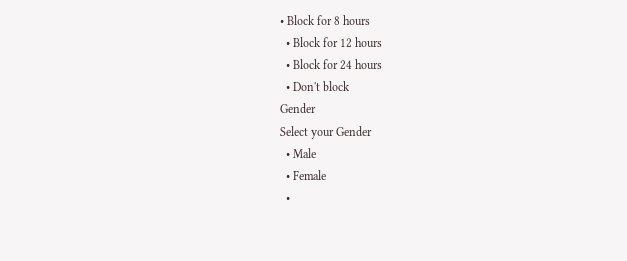• Block for 8 hours
  • Block for 12 hours
  • Block for 24 hours
  • Don't block
Gender
Select your Gender
  • Male
  • Female
  •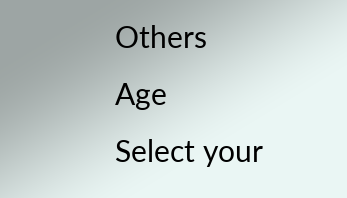Others
Age
Select your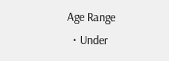Age Range
  • Under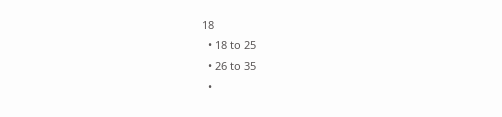18
  • 18 to 25
  • 26 to 35
  •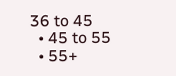36 to 45
  • 45 to 55
  • 55+